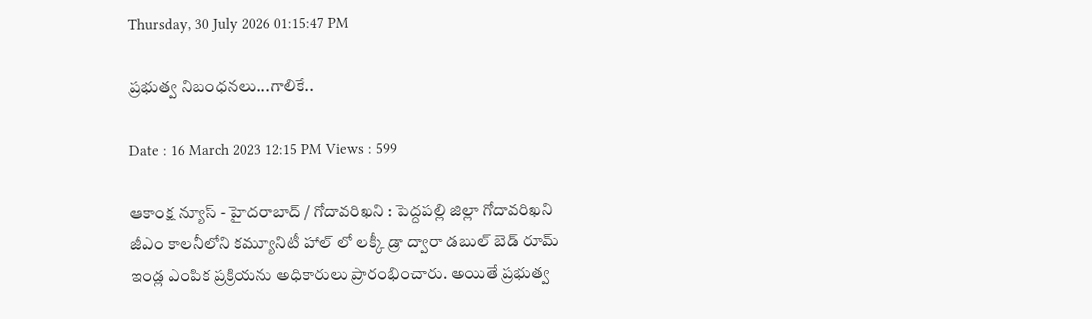Thursday, 30 July 2026 01:15:47 PM

ప్రభుత్వ నిబంధనలు...గాలికే..

Date : 16 March 2023 12:15 PM Views : 599

ఆకాంక్ష న్యూస్ - హైదరాబాద్ / గోదావరిఖని : పెద్దపల్లి జిల్లా గోదావరిఖని జీఎం కాలనీలోని కమ్యూనిటీ హాల్ లో లక్కీ డ్రా ద్వారా డబుల్ బెడ్ రూమ్ ఇండ్ల ఎంపిక ప్రక్రియను అధికారులు ప్రారంభించారు. అయితే ప్రభుత్వ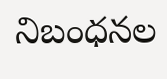నిబంధనల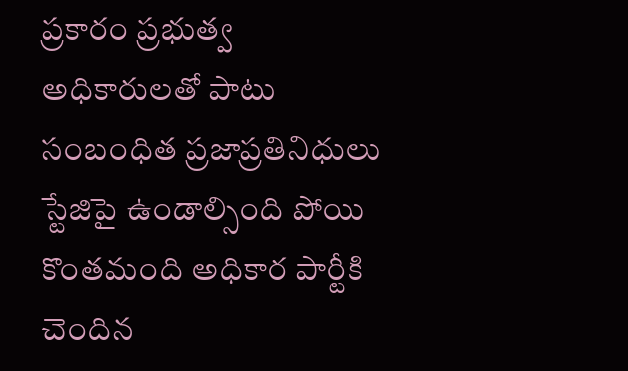ప్రకారం ప్రభుత్వ అధికారులతో పాటు సంబంధిత ప్రజాప్రతినిధులు స్టేజిపై ఉండాల్సింది పోయి కొంతమంది అధికార పార్టీకి చెందిన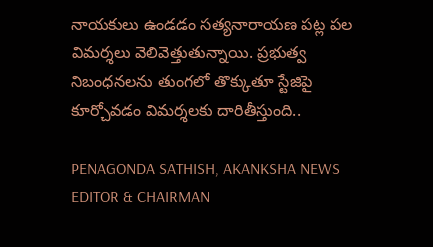నాయకులు ఉండడం సత్యనారాయణ పట్ల పల విమర్శలు వెలివెత్తుతున్నాయి. ప్రభుత్వ నిబంధనలను తుంగలో తొక్కుతూ స్టేజిపై కూర్చోవడం విమర్శలకు దారితీస్తుంది..

PENAGONDA SATHISH, AKANKSHA NEWS EDITOR & CHAIRMAN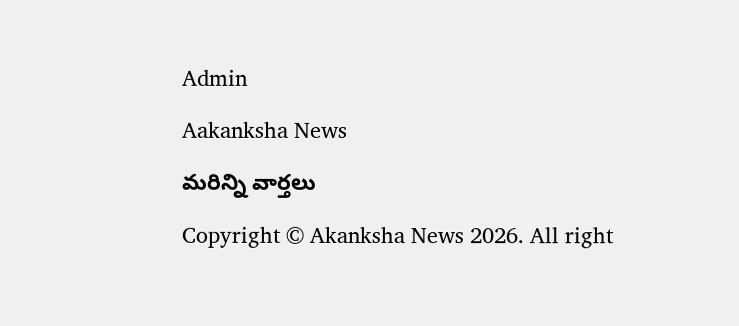Admin

Aakanksha News

మరిన్ని వార్తలు

Copyright © Akanksha News 2026. All right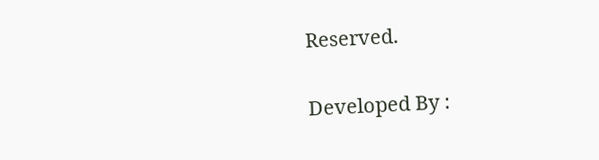Reserved.

Developed By :